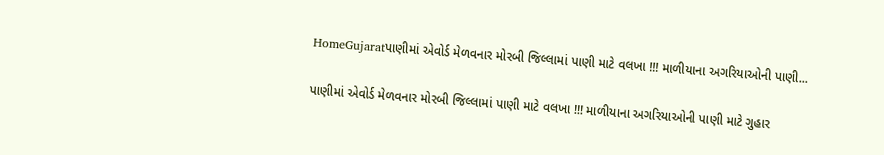HomeGujaratપાણીમાં એવોર્ડ મેળવનાર મોરબી જિલ્લામાં પાણી માટે વલખા !!! માળીયાના અગરિયાઓની પાણી...

પાણીમાં એવોર્ડ મેળવનાર મોરબી જિલ્લામાં પાણી માટે વલખા !!! માળીયાના અગરિયાઓની પાણી માટે ગુહાર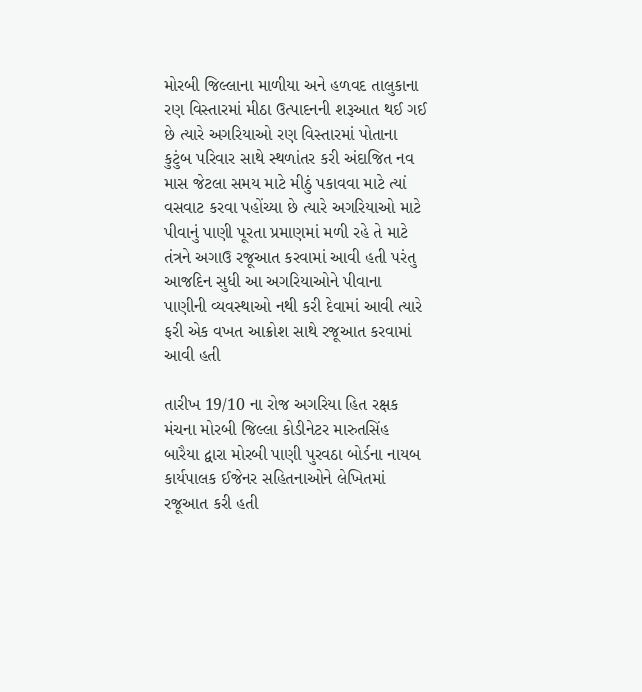મોરબી જિલ્લાના માળીયા અને હળવદ તાલુકાના રણ વિસ્તારમાં મીઠા ઉત્પાદનની શરૂઆત થઈ ગઈ છે ત્યારે અગરિયાઓ રણ વિસ્તારમાં પોતાના કુટુંબ પરિવાર સાથે સ્થળાંતર કરી અંદાજિત નવ માસ જેટલા સમય માટે મીઠું પકાવવા માટે ત્યાં વસવાટ કરવા પહોંચ્યા છે ત્યારે અગરિયાઓ માટે પીવાનું પાણી પૂરતા પ્રમાણમાં મળી રહે તે માટે તંત્રને અગાઉ રજૂઆત કરવામાં આવી હતી પરંતુ આજદિન સુધી આ અગરિયાઓને પીવાના પાણીની વ્યવસ્થાઓ નથી કરી દેવામાં આવી ત્યારે ફરી એક વખત આક્રોશ સાથે રજૂઆત કરવામાં આવી હતી

તારીખ 19/10 ના રોજ અગરિયા હિત રક્ષક મંચના મોરબી જિલ્લા કોડીનેટર મારુતસિંહ બારૈયા દ્વારા મોરબી પાણી પુરવઠા બોર્ડના નાયબ કાર્યપાલક ઈજેનર સહિતનાઓને લેખિતમાં રજૂઆત કરી હતી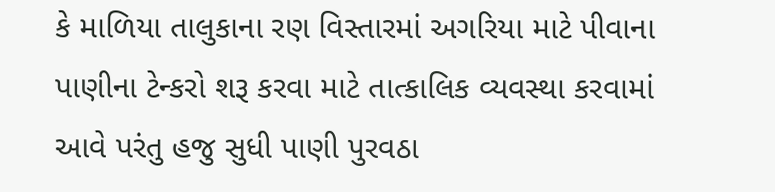કે માળિયા તાલુકાના રણ વિસ્તારમાં અગરિયા માટે પીવાના પાણીના ટેન્કરો શરૂ કરવા માટે તાત્કાલિક વ્યવસ્થા કરવામાં આવે પરંતુ હજુ સુધી પાણી પુરવઠા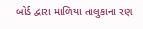બોર્ડ દ્વારા માળિયા તાલુકાના રણ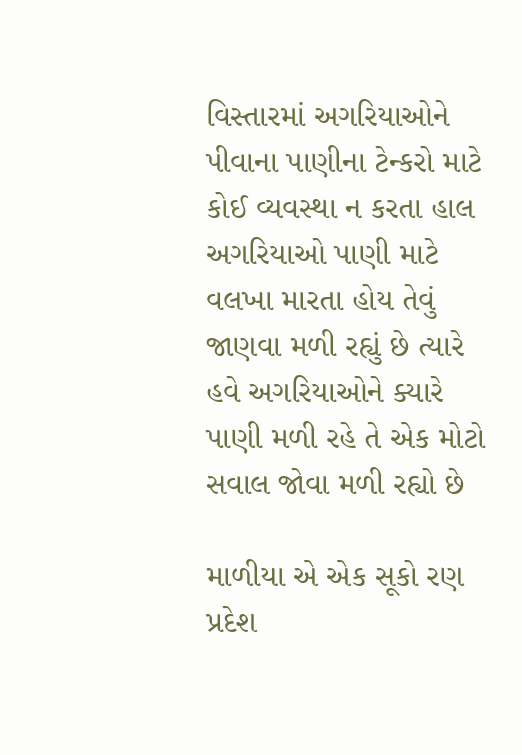વિસ્તારમાં અગરિયાઓને પીવાના પાણીના ટેન્કરો માટે કોઈ વ્યવસ્થા ન કરતા હાલ અગરિયાઓ પાણી માટે વલખા મારતા હોય તેવું જાણવા મળી રહ્યું છે ત્યારે હવે અગરિયાઓને ક્યારે પાણી મળી રહે તે એક મોટો સવાલ જોવા મળી રહ્યો છે

માળીયા એ એક સૂકો રણ પ્રદેશ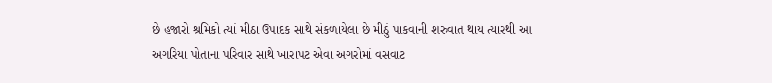છે હજારો શ્રમિકો ત્યાં મીઠા ઉપાદક સાથે સંકળાયેલા છે મીઠું પાકવાની શરુવાત થાય ત્યારથી આ અગરિયા પોતાના પરિવાર સાથે ખારાપટ એવા અગરોમાં વસવાટ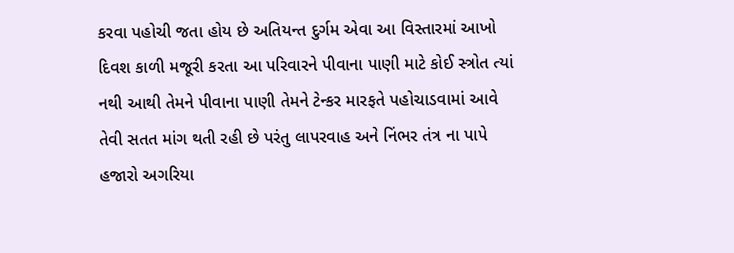કરવા પહોચી જતા હોય છે અતિયન્ત દુર્ગમ એવા આ વિસ્તારમાં આખો દિવશ કાળી મજૂરી કરતા આ પરિવારને પીવાના પાણી માટે કોઈ સ્ત્રોત ત્યાં નથી આથી તેમને પીવાના પાણી તેમને ટેન્કર મારફતે પહોચાડવામાં આવે તેવી સતત માંગ થતી રહી છે પરંતુ લાપરવાહ અને નિંભર તંત્ર ના પાપે હજારો અગરિયા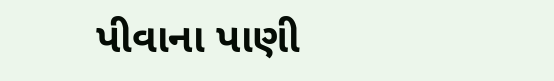પીવાના પાણી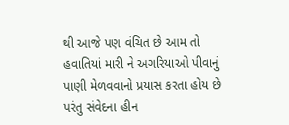થી આજે પણ વંચિત છે આમ તો હવાતિયાં મારી ને અગરિયાઓ પીવાનું પાણી મેળવવાનો પ્રયાસ કરતા હોય છે પરંતુ સંવેદના હીન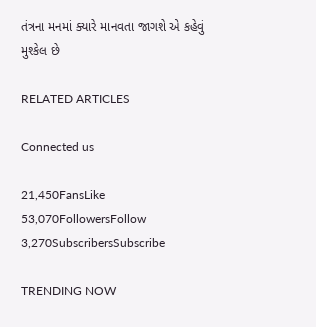તંત્રના મનમાં ક્યારે માનવતા જાગશે એ કહેવું મુશ્કેલ છે

RELATED ARTICLES

Connected us

21,450FansLike
53,070FollowersFollow
3,270SubscribersSubscribe

TRENDING NOW